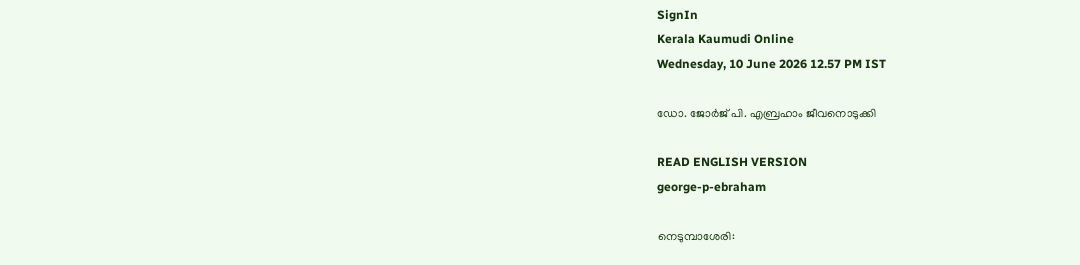SignIn
Kerala Kaumudi Online
Wednesday, 10 June 2026 12.57 PM IST

ഡോ. ജോർജ് പി. എബ്രഹാം ജീവനൊടുക്കി

READ ENGLISH VERSION
george-p-ebraham

നെടുമ്പാശേരി: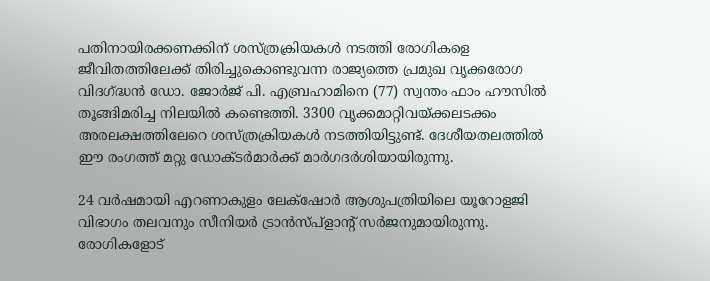പതിനായിരക്കണക്കിന് ശസ്ത്രക്രിയകൾ നടത്തി രോഗികളെ ജീവിതത്തിലേക്ക് തിരിച്ചുകൊണ്ടുവന്ന രാജ്യത്തെ പ്രമുഖ വൃക്കരോഗ വിദഗ്ദ്ധൻ ഡോ. ജോർജ് പി. എബ്രഹാമിനെ (77) സ്വന്തം ഫാം ഹൗസിൽ തൂങ്ങിമരിച്ച നിലയിൽ കണ്ടെത്തി. 3300 വൃക്കമാറ്റിവയ്ക്കലടക്കം അരലക്ഷത്തിലേറെ ശസ്ത്രക്രിയകൾ നടത്തിയിട്ടുണ്ട്. ദേശീയതലത്തിൽ ഈ രംഗത്ത് മറ്റു ഡോക്ടർമാർക്ക് മാർഗദർശിയായിരുന്നു.

24 വർഷമായി എറണാകുളം ലേക്‌ഷോർ ആശുപത്രിയിലെ യൂറോളജി വിഭാഗം തലവനും സീനിയർ ട്രാൻസ്‌പ്ളാന്റ് സർജനുമായിരുന്നു. രോഗികളോട്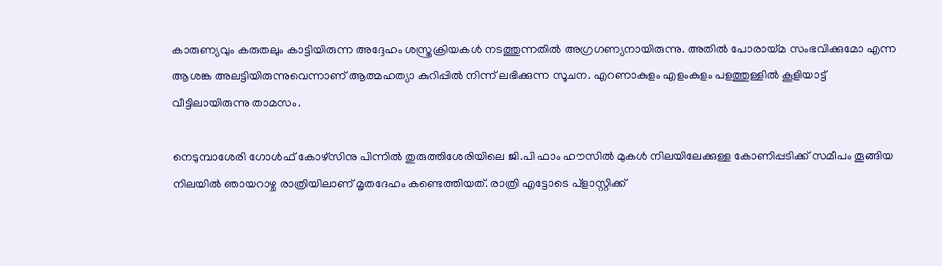കാരുണ്യവും കരുതലും കാട്ടിയിരുന്ന അദ്ദേഹം ശസ്ത്രക്രിയകൾ നടത്തുന്നതിൽ അഗ്രഗണ്യനായിരുന്നു. അതിൽ പോരായ്മ സംഭവിക്കുമോ എന്ന ആശങ്ക അലട്ടിയിരുന്നുവെന്നാണ് ആത്മഹത്യാ കുറിപ്പിൽ നിന്ന് ലഭിക്കുന്ന സൂചന. എറണാകുളം എളംകുളം പളത്തുള്ളിൽ കൂളിയാട്ട് വീട്ടിലായിരുന്നു താമസം.

നെടുമ്പാശേരി ഗോൾഫ് കോഴ്സിനു പിന്നിൽ തുരുത്തിശേരിയിലെ ജി.പി ഫാം ഹൗസിൽ മുകൾ നിലയിലേക്കുള്ള കോണിപ്പടിക്ക് സമീപം തൂങ്ങിയ നിലയിൽ ഞായറാഴ്ച രാത്രിയിലാണ് മൃതദേഹം കണ്ടെത്തിയത്. രാത്രി എട്ടോടെ പ്ളാസ്റ്റിക്ക്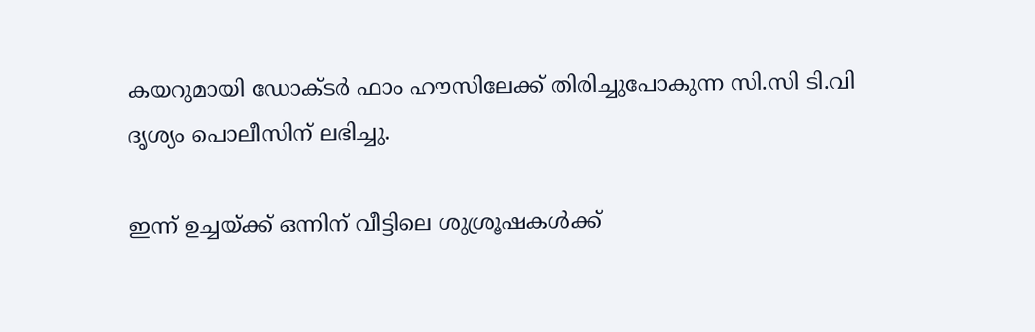കയറുമായി ഡോക്ടർ ഫാം ഹൗസിലേക്ക് തിരിച്ചുപോകുന്ന സി.സി ടി.വി ദൃശ്യം പൊലീസിന് ലഭിച്ചു.

ഇന്ന് ഉച്ചയ്ക്ക് ഒന്നിന് വീട്ടിലെ ശുശ്രൂഷകൾക്ക്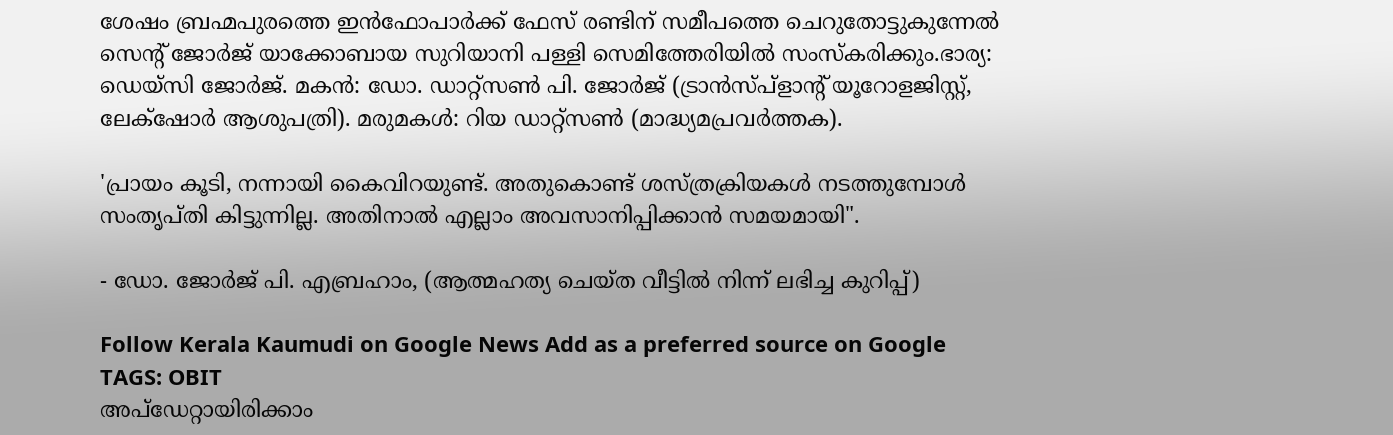ശേഷം ബ്രഹ്മപുരത്തെ ഇൻഫോപാർക്ക് ഫേസ് രണ്ടിന് സമീപത്തെ ചെറുതോട്ടുകുന്നേൽ സെന്റ് ജോർജ് യാക്കോബായ സുറിയാനി പള്ളി സെമിത്തേരിയിൽ സംസ്‌കരിക്കും.ഭാര്യ: ഡെയ്‌സി ജോർജ്. മകൻ: ഡോ. ഡാറ്റ്സൺ പി. ജോർജ് (ട്രാൻസ്‌പ്ളാന്റ് യൂറോളജിസ്റ്റ്, ലേക്‌ഷോർ ആശുപത്രി). മരുമകൾ: റിയ ഡാറ്റ്സൺ (മാദ്ധ്യമപ്രവർത്തക).

'പ്രായം കൂടി, നന്നായി കൈവിറയുണ്ട്. അതുകൊണ്ട് ശസ്ത്രക്രിയകൾ നടത്തുമ്പോൾ സംതൃപ്തി കിട്ടുന്നില്ല. അതിനാൽ എല്ലാം അവസാനിപ്പിക്കാൻ സമയമായി".

- ഡോ. ജോർജ് പി. എബ്രഹാം, (ആത്മഹത്യ ചെയ്ത വീട്ടിൽ നിന്ന് ലഭിച്ച കുറിപ്പ്)

Follow Kerala Kaumudi on Google News Add as a preferred source on Google
TAGS: OBIT
അപ്ഡേറ്റായിരിക്കാം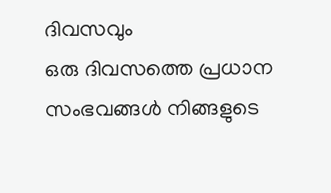ദിവസവും
ഒരു ദിവസത്തെ പ്രധാന സംഭവങ്ങൾ നിങ്ങളുടെ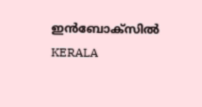ഇൻബോക്സിൽ
KERALA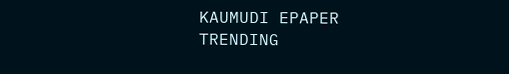KAUMUDI EPAPER
TRENDING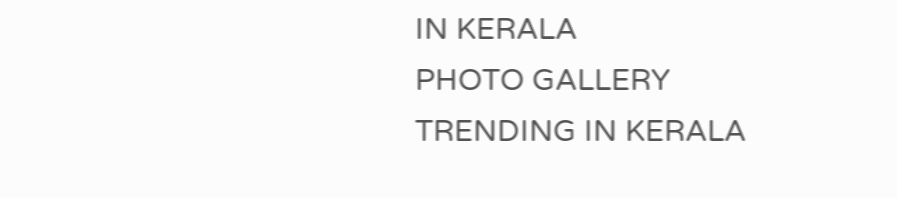IN KERALA
PHOTO GALLERY
TRENDING IN KERALA